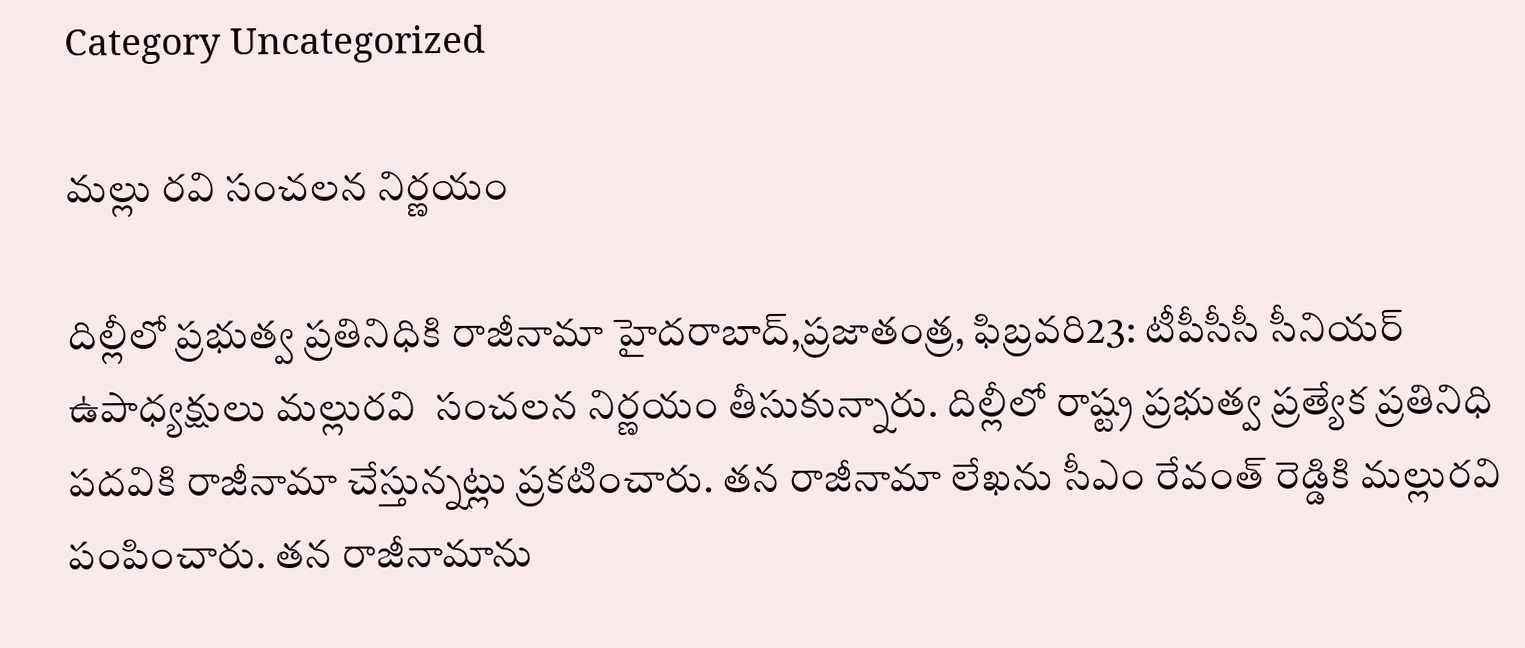Category Uncategorized

మల్లు రవి సంచలన నిర్ణయం

దిల్లీలో ప్రభుత్వ ప్రతినిధికి రాజీనామా హైదరాబాద్‌,ప్రజాతంత్ర, ఫిబ్రవరి23: టీపీసీసీ సీనియర్‌ ఉపాధ్యక్షులు మల్లురవి  సంచలన నిర్ణయం తీసుకున్నారు. దిల్లీలో రాష్ట్ర ప్రభుత్వ ప్రత్యేక ప్రతినిధి పదవికి రాజీనామా చేస్తున్నట్లు ప్రకటించారు. తన రాజీనామా లేఖను సీఎం రేవంత్‌ రెడ్డికి మల్లురవి పంపించారు. తన రాజీనామాను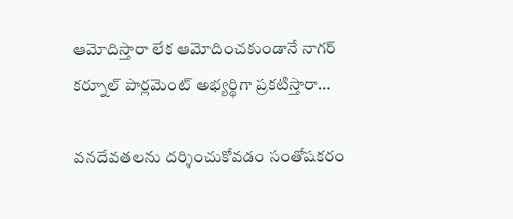ఆమోదిస్తారా లేక ఆమోదించకుండానే నాగర్‌ కర్నూల్‌ పార్లమెంట్‌ అభ్యర్థిగా ప్రకటిస్తారా…

వనదేవతలను దర్శించుకోవడం సంతోషకరం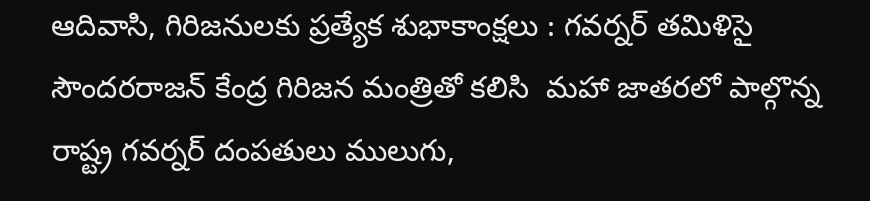ఆదివాసి, గిరిజనులకు ప్రత్యేక శుభాకాంక్షలు : గవర్నర్‌ తమిళిసై సౌందరరాజన్‌ కేంద్ర గిరిజన మంత్రితో కలిసి  మహా జాతరలో పాల్గొన్న  రాష్ట్ర గవర్నర్‌ దంపతులు ములుగు,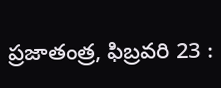ప్రజాతంత్ర, ఫిబ్రవరి 23 :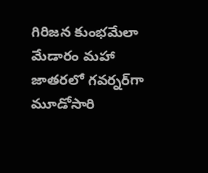గిరిజన కుంభమేలా మేడారం మహా జాతరలో గవర్నర్‌గా  మూడోసారి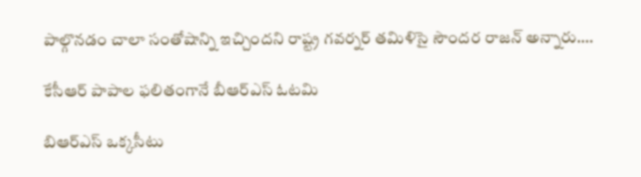పాల్గొనడం చాలా సంతోషాన్ని ఇచ్చిందని రాష్ట్ర గవర్నర్‌ తమిళిసై సౌందర రాజన్‌ అన్నారు.…

కేసీఆర్‌ పాపాల ఫలితంగానే బీఆర్‌ఎస్‌ ఓటమి

బిఆర్‌ఎస్‌ ఒక్కసీటు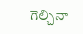గెల్చినా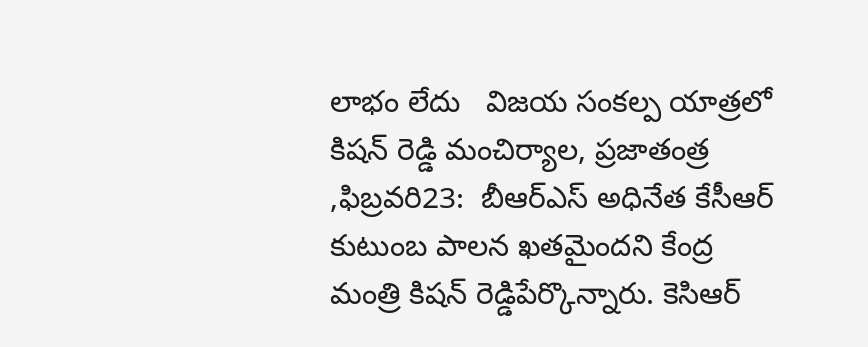లాభం లేదు   విజయ సంకల్ప యాత్రలో  కిషన్‌ రెడ్డి మంచిర్యాల, ప్రజాతంత్ర ,ఫిబ్రవరి23:  బీఆర్‌ఎస్‌ అధినేత కేసీఆర్‌ కుటుంబ పాలన ఖతమైందని కేంద్ర మంత్రి కిషన్‌ రెడ్డిపేర్కొన్నారు. కెసిఆర్‌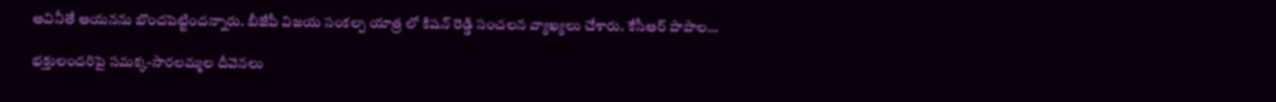అవినీతే ఆయనను బొందపెట్టిందన్నారు. బీజేపీ విజయ సంకల్ప యాత్ర లో కిషన్‌ రెడ్డి సంచలన వ్యాఖ్యలు చేశారు. కేసీఆర్‌ పాపాల…

భక్తులందరిపై సమక్క-సారలమ్మల దీవెనలు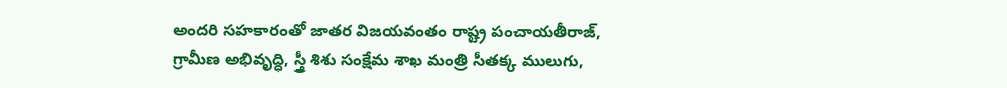అందరి సహకారంతో జాతర విజయవంతం రాష్ట్ర పంచాయతీరాజ్‌, గ్రామీణ అభివృద్ధి, స్త్రీ శిశు సంక్షేమ శాఖ మంత్రి సీతక్క ములుగు,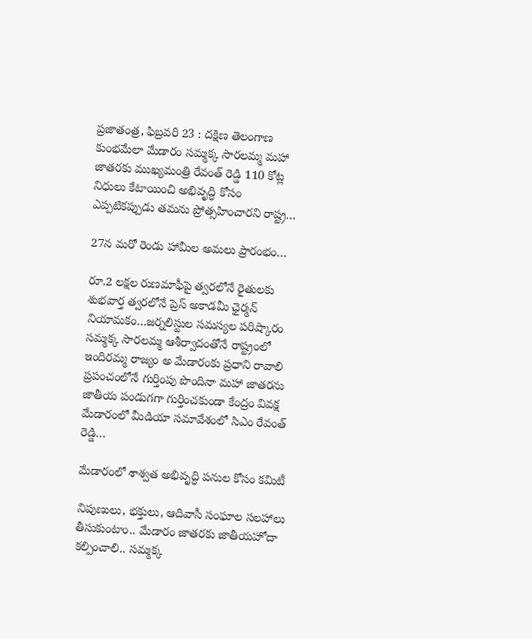ప్రజాతంత్ర, ఫిబ్రవరి 23 : దక్షిణ తెలంగాణ కుంభమేలా మేడారం సమ్మక్క సారలమ్మ మహా జాతరకు ముఖ్యమంత్రి రేవంత్‌ రెడ్డి 110 కోట్ల నిధులు కేటాయించి అభివృద్ధి కోసం ఎప్పటికప్పుడు తమను ప్రోత్సహించారని రాష్ట్ర…

27న మరో రెండు హామీల అమలు ప్రారంభం…

రూ.2 లక్షల రుణమాఫీపై త్వరలోనే రైతులకు శుభవార్త త్వరలోనే ప్రెస్‌ అకాడమీ ఛైర్మన్‌ నియామకం…జర్నలిస్టుల సమస్యల పరిష్కారం  సమ్మక్క సారలమ్మ ఆశీర్వాదంతోనే రాష్ట్రంలో ఇందిరమ్మ రాజ్యం అ మేడారంకు ప్రధాని రావాలి  ప్రపంచంలోనే గుర్తింపు పొందినా మహా జాతరను జాతీయ పండుగగా గుర్తించకుండా కేంద్రం వివక్ష    మేడారంలో మీడియా సమావేశంలో సిఎం రేవంత్‌ రెడ్డి…

మేడారంలో శాశ్వ‌త అభివృద్ధి ప‌నుల కోసం క‌మిటీ

నిపుణులు, భ‌క్తులు, ఆదివాసీ సంఘాల స‌ల‌హాలు తీసుకుంటాం.. మేడారం జాత‌ర‌కు జాతీయ‌హోదా క‌ల్పించాలి.. సమ్మక్క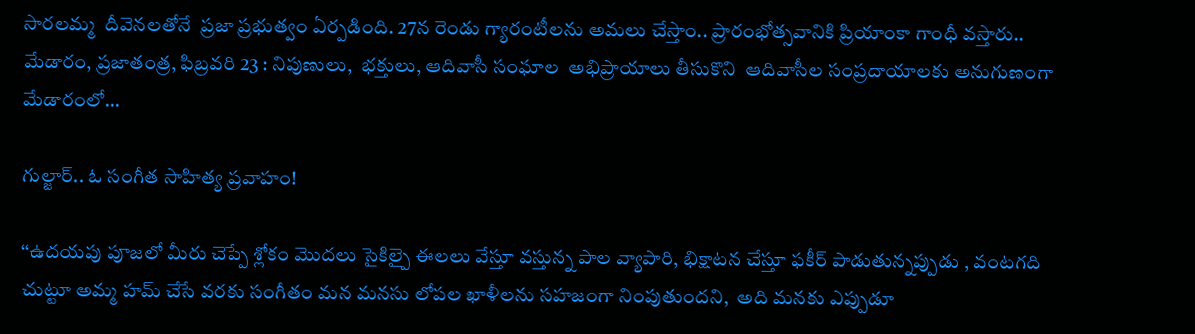సారలమ్మ  దీవెన‌ల‌తోనే  ప్రజా ప్రభుత్వం ఏర్పడింది. 27న రెండు గ్యారంటీల‌ను అమ‌లు చేస్తాం.. ప్రారంభోత్స‌వానికి ప్రియాంకా గాంధీ వ‌స్తారు.. మేడారం, ప్ర‌జాతంత్ర‌, ఫిబ్ర‌వ‌రి 23 : నిపుణులు,  భక్తులు, ఆదివాసీ సంఘాల  అభిప్రాయాలు తీసుకొని  ఆదివాసీల సంప్రదాయాలకు అనుగుణంగా మేడారంలో…

గుల్జార్‌.. ఓ సంగీత సాహిత్య ప్రవాహం!

‘‘ఉదయపు పూజలో మీరు చెప్పే శ్లోకం మొదలు సైకిల్పై ఈలలు వేస్తూ వస్తున్న పాల వ్యాపారి, భిక్షాటన చేస్తూ ఫకీర్‌ పాడుతున్నప్పుడు , వంటగది చుట్టూ అమ్మ హమ్‌ చేసే వరకు సంగీతం మన మనసు లోపల ఖాళీలను సహజంగా నింపుతుందని,  అది మనకు ఎప్పుడూ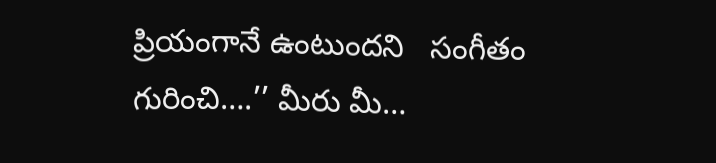ప్రియంగానే ఉంటుందని   సంగీతం గురించి….’’ మీరు మీ…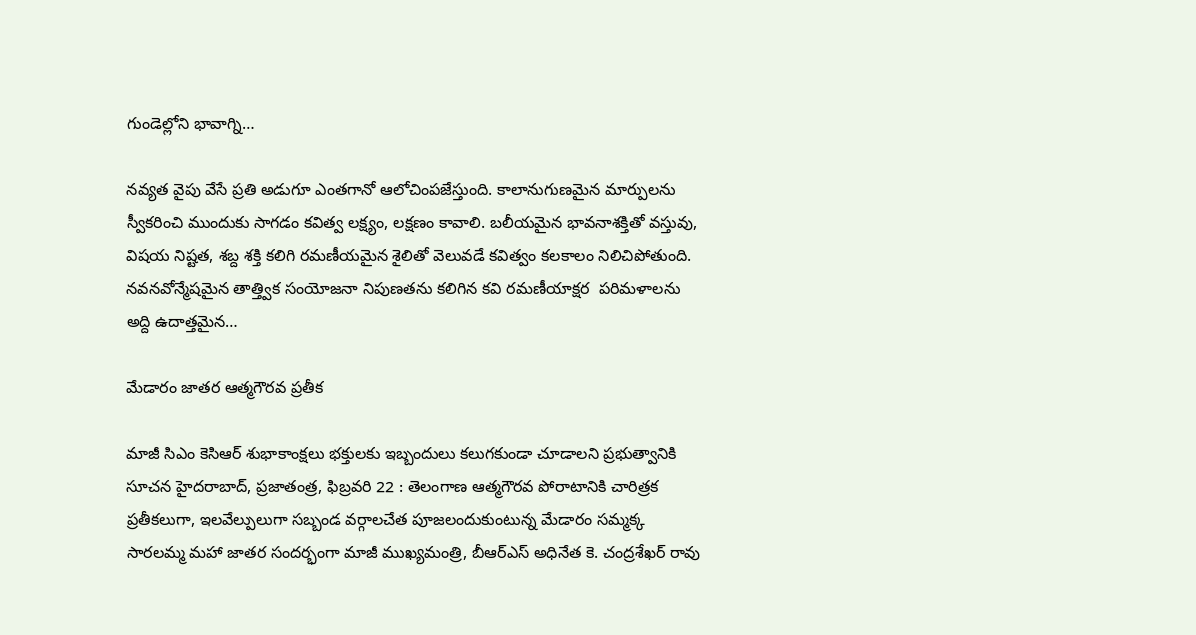గుండెల్లోని భావాగ్ని…

నవ్యత వైపు వేసే ప్రతి అడుగూ ఎంతగానో ఆలోచింపజేస్తుంది. కాలానుగుణమైన మార్పులను స్వీకరించి ముందుకు సాగడం కవిత్వ లక్ష్యం, లక్షణం కావాలి. బలీయమైన భావనాశక్తితో వస్తువు, విషయ నిష్టత, శబ్ద శక్తి కలిగి రమణీయమైన శైలితో వెలువడే కవిత్వం కలకాలం నిలిచిపోతుంది. నవనవోన్మేషమైన తాత్త్విక సంయోజనా నిపుణతను కలిగిన కవి రమణీయాక్షర  పరిమళాలను అద్ది ఉదాత్తమైన…

మేడారం జాతర ఆత్మగౌరవ ప్రతీక

మాజీ సిఎం కెసిఆర్‌ శుభాకాంక్షలు భక్తులకు ఇబ్బందులు కలుగకుండా చూడాలని ప్రభుత్వానికి సూచన హైదరాబాద్‌, ప్రజాతంత్ర, ఫిబ్రవరి 22 : తెలంగాణ ఆత్మగౌరవ పోరాటానికి చారిత్రక ప్రతీకలుగా, ఇలవేల్పులుగా సబ్బండ వర్గాలచేత పూజలందుకుంటున్న మేడారం సమ్మక్క సారలమ్మ మహా జాతర సందర్భంగా మాజీ ముఖ్యమంత్రి, బీఆర్‌ఎస్‌ అధినేత కె. చంద్రశేఖర్‌ రావు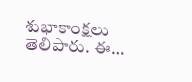శుభాకాంక్షలు తెలిపారు. ఈ…